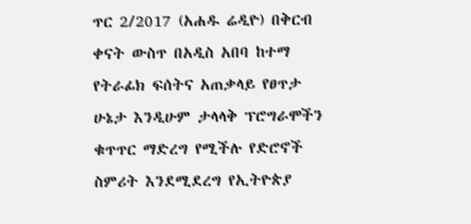ጥር 2/2017 (አሐዱ ሬዲዮ) በቅርብ ቀናት ውስጥ በአዲስ አበባ ከተማ የትራፊክ ፍሰትና አጠቃላይ የፀጥታ ሁኔታ እንዲሁም ታላላቅ ፕሮግራሞችን ቁጥጥር ማድረግ የሚችሉ የድሮኖች ስምሪት እንደሚደረግ የኢትዮጵያ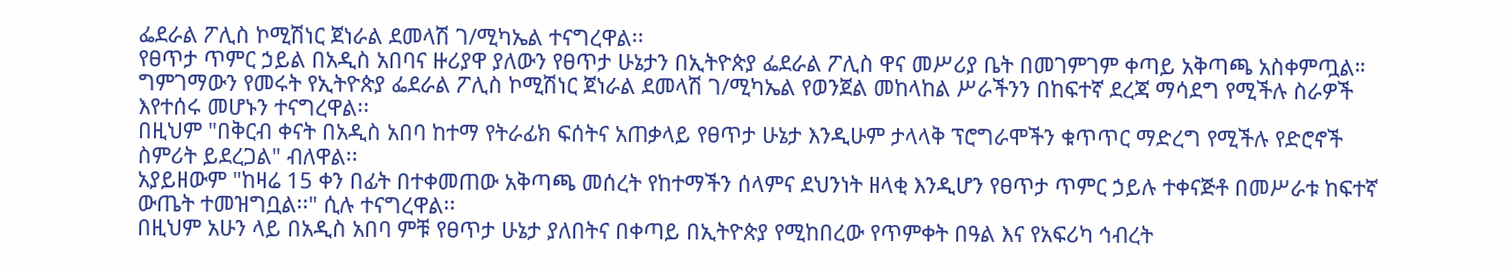ፌደራል ፖሊስ ኮሚሽነር ጀነራል ደመላሽ ገ/ሚካኤል ተናግረዋል፡፡
የፀጥታ ጥምር ኃይል በአዲስ አበባና ዙሪያዋ ያለውን የፀጥታ ሁኔታን በኢትዮጵያ ፌደራል ፖሊስ ዋና መሥሪያ ቤት በመገምገም ቀጣይ አቅጣጫ አስቀምጧል።
ግምገማውን የመሩት የኢትዮጵያ ፌደራል ፖሊስ ኮሚሽነር ጀነራል ደመላሽ ገ/ሚካኤል የወንጀል መከላከል ሥራችንን በከፍተኛ ደረጃ ማሳደግ የሚችሉ ስራዎች እየተሰሩ መሆኑን ተናግረዋል፡፡
በዚህም "በቅርብ ቀናት በአዲስ አበባ ከተማ የትራፊክ ፍሰትና አጠቃላይ የፀጥታ ሁኔታ እንዲሁም ታላላቅ ፕሮግራሞችን ቁጥጥር ማድረግ የሚችሉ የድሮኖች ስምሪት ይደረጋል" ብለዋል፡፡
አያይዘውም "ከዛሬ 15 ቀን በፊት በተቀመጠው አቅጣጫ መሰረት የከተማችን ሰላምና ደህንነት ዘላቂ እንዲሆን የፀጥታ ጥምር ኃይሉ ተቀናጅቶ በመሥራቱ ከፍተኛ ውጤት ተመዝግቧል፡፡" ሲሉ ተናግረዋል፡፡
በዚህም አሁን ላይ በአዲስ አበባ ምቹ የፀጥታ ሁኔታ ያለበትና በቀጣይ በኢትዮጵያ የሚከበረው የጥምቀት በዓል እና የአፍሪካ ኅብረት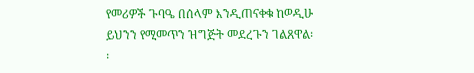የመሪዎች ጉባዔ በሰላም እንዲጠናቀቁ ከወዲሁ ይህንን የሚመጥን ዝግጅት መደረጉን ገልጸዋል፡፡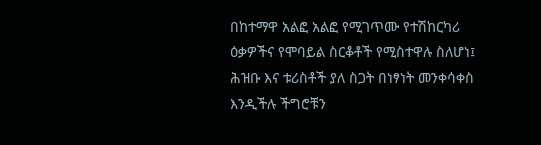በከተማዋ አልፎ አልፎ የሚገጥሙ የተሽከርካሪ ዕቃዎችና የሞባይል ስርቆቶች የሚስተዋሉ ስለሆነ፤ ሕዝቡ እና ቱሪስቶች ያለ ስጋት በነፃነት መንቀሳቀስ እንዲችሉ ችግሮቹን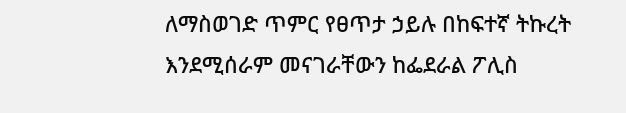ለማስወገድ ጥምር የፀጥታ ኃይሉ በከፍተኛ ትኩረት እንደሚሰራም መናገራቸውን ከፌደራል ፖሊስ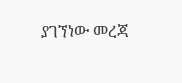ያገኘነው መረጃ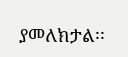ያመለክታል፡፡